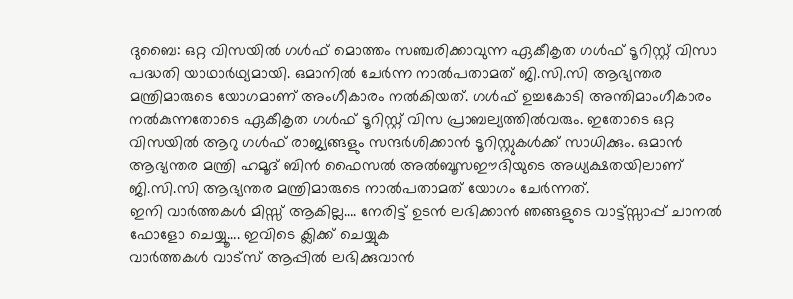ദുബൈ: ഒറ്റ വിസയിൽ ഗൾഫ് മൊത്തം സഞ്ചരിക്കാവുന്ന ഏകീകൃത ഗൾഫ് ടൂറിസ്റ്റ് വിസാ പദ്ധതി യാഥാർഥ്യമായി. ഒമാനിൽ ചേർന്ന നാൽപതാമത് ജി.സി.സി ആഭ്യന്തര മന്ത്രിമാരുടെ യോഗമാണ് അംഗീകാരം നൽകിയത്. ഗൾഫ് ഉച്ചകോടി അന്തിമാംഗീകാരം നൽകുന്നതോടെ ഏകീകൃത ഗൾഫ് ടൂറിസ്റ്റ് വിസ പ്രാബല്യത്തിൽവരും. ഇതോടെ ഒറ്റ വിസയിൽ ആറു ഗൾഫ് രാജ്യങ്ങളും സന്ദർശിക്കാൻ ടൂറിസ്റ്റുകൾക്ക് സാധിക്കും. ഒമാൻ ആഭ്യന്തര മന്ത്രി ഹമൂദ് ബിൻ ഫൈസൽ അൽബൂസഈദിയുടെ അധ്യക്ഷതയിലാണ് ജി.സി.സി ആഭ്യന്തര മന്ത്രിമാരുടെ നാൽപതാമത് യോഗം ചേർന്നത്.
ഇനി വാർത്തകൾ മിസ്സ് ആകില്ല…. നേരിട്ട് ഉടൻ ലഭിക്കാൻ ഞങ്ങളുടെ വാട്ട്സ്സാപ്പ് ചാനൽ ഫോളോ ചെയ്യൂ…. ഇവിടെ ക്ലിക്ക് ചെയ്യുക
വാർത്തകൾ വാട്സ് ആപ്പിൽ ലഭിക്കുവാൻ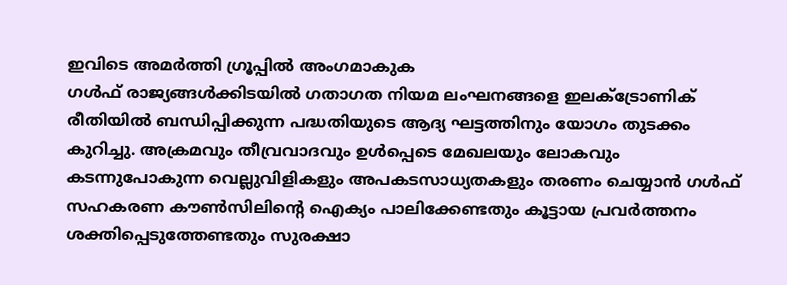ഇവിടെ അമർത്തി ഗ്രൂപ്പിൽ അംഗമാകുക
ഗൾഫ് രാജ്യങ്ങൾക്കിടയിൽ ഗതാഗത നിയമ ലംഘനങ്ങളെ ഇലക്ട്രോണിക് രീതിയിൽ ബന്ധിപ്പിക്കുന്ന പദ്ധതിയുടെ ആദ്യ ഘട്ടത്തിനും യോഗം തുടക്കം കുറിച്ചു. അക്രമവും തീവ്രവാദവും ഉൾപ്പെടെ മേഖലയും ലോകവും കടന്നുപോകുന്ന വെല്ലുവിളികളും അപകടസാധ്യതകളും തരണം ചെയ്യാൻ ഗൾഫ് സഹകരണ കൗൺസിലിന്റെ ഐക്യം പാലിക്കേണ്ടതും കൂട്ടായ പ്രവർത്തനം ശക്തിപ്പെടുത്തേണ്ടതും സുരക്ഷാ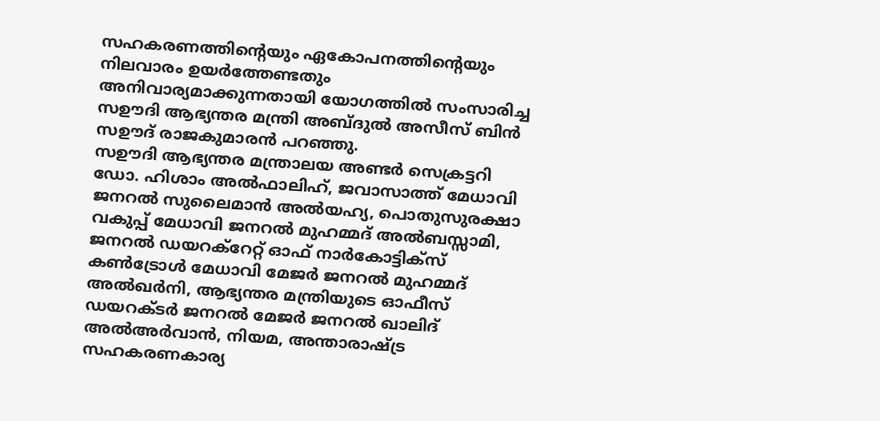സഹകരണത്തിന്റെയും ഏകോപനത്തിന്റെയും നിലവാരം ഉയർത്തേണ്ടതും അനിവാര്യമാക്കുന്നതായി യോഗത്തിൽ സംസാരിച്ച സഊദി ആഭ്യന്തര മന്ത്രി അബ്ദുൽ അസീസ് ബിൻ സഊദ് രാജകുമാരൻ പറഞ്ഞു.
സഊദി ആഭ്യന്തര മന്ത്രാലയ അണ്ടർ സെക്രട്ടറി ഡോ. ഹിശാം അൽഫാലിഹ്, ജവാസാത്ത് മേധാവി ജനറൽ സുലൈമാൻ അൽയഹ്യ, പൊതുസുരക്ഷാ വകുപ്പ് മേധാവി ജനറൽ മുഹമ്മദ് അൽബസ്സാമി, ജനറൽ ഡയറക്റേറ്റ് ഓഫ് നാർകോട്ടിക്സ് കൺട്രോൾ മേധാവി മേജർ ജനറൽ മുഹമ്മദ് അൽഖർനി, ആഭ്യന്തര മന്ത്രിയുടെ ഓഫീസ് ഡയറക്ടർ ജനറൽ മേജർ ജനറൽ ഖാലിദ് അൽഅർവാൻ, നിയമ, അന്താരാഷ്ട്ര സഹകരണകാര്യ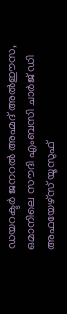ഡയറക്ടർ ജനറൽ അഹ്മദ് അൽഈസ, ഒമാനിലെ സൗദി എംബസി ചാർജ് ഡി അഫയേഴ്സ് യൂസുഫ്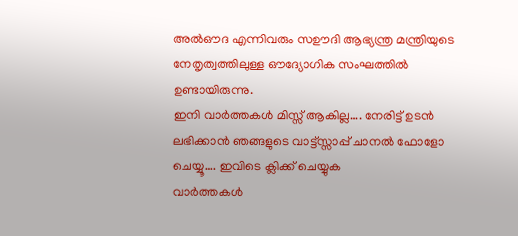അൽഔദ എന്നിവരും സഊദി ആഭ്യന്ത്ര മന്ത്രിയുടെ നേതൃത്വത്തിലുള്ള ഔദ്യോഗിക സംഘത്തിൽ ഉണ്ടായിരുന്നു.
ഇനി വാർത്തകൾ മിസ്സ് ആകില്ല…. നേരിട്ട് ഉടൻ ലഭിക്കാൻ ഞങ്ങളുടെ വാട്ട്സ്സാപ്പ് ചാനൽ ഫോളോ ചെയ്യൂ…. ഇവിടെ ക്ലിക്ക് ചെയ്യുക
വാർത്തകൾ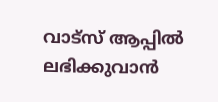വാട്സ് ആപ്പിൽ ലഭിക്കുവാൻ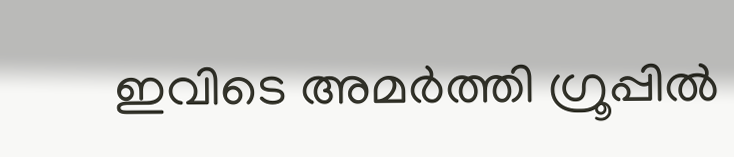ഇവിടെ അമർത്തി ഗ്രൂപ്പിൽ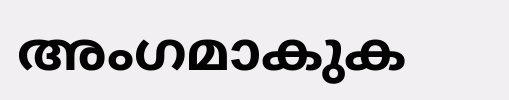അംഗമാകുക